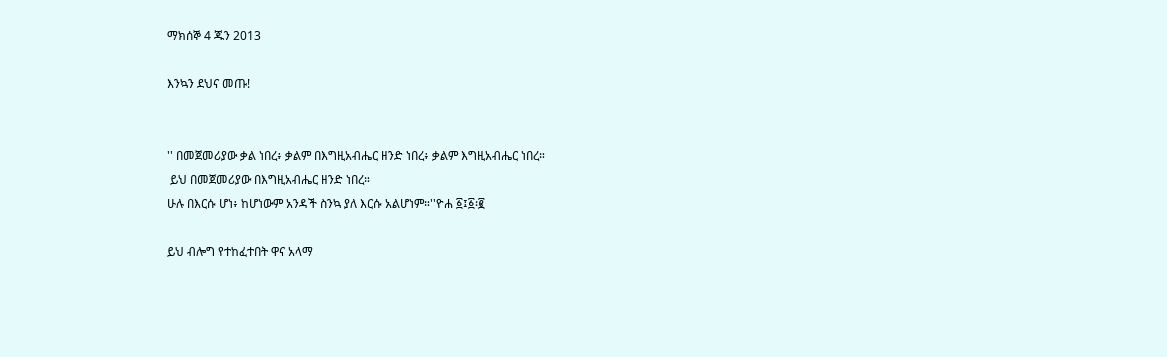ማክሰኞ 4 ጁን 2013

እንኳን ደህና መጡ!


'' በመጀመሪያው ቃል ነበረ፥ ቃልም በእግዚአብሔር ዘንድ ነበረ፥ ቃልም እግዚአብሔር ነበረ።
 ይህ በመጀመሪያው በእግዚአብሔር ዘንድ ነበረ።
ሁሉ በእርሱ ሆነ፥ ከሆነውም አንዳች ስንኳ ያለ እርሱ አልሆነም።''ዮሐ ፩፤፩፡፪

ይህ ብሎግ የተከፈተበት ዋና አላማ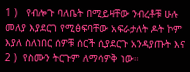1 )   የብሎጉ ባለቤት በሚይዛቸው ንብረቶቹ ሁሉ መለያ እያደርገ የሚፅፍባቸው አፍራታለት ዶት ኮም እያለ ስለነበር ሰዎቹ ሰርች ሲያደርጉ አንዳያጡት እና
2 )  የስሙን ትርጉም ለማሳዎቅ ነው።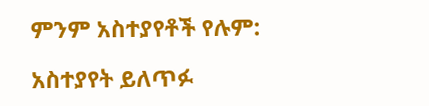ምንም አስተያየቶች የሉም:

አስተያየት ይለጥፉ